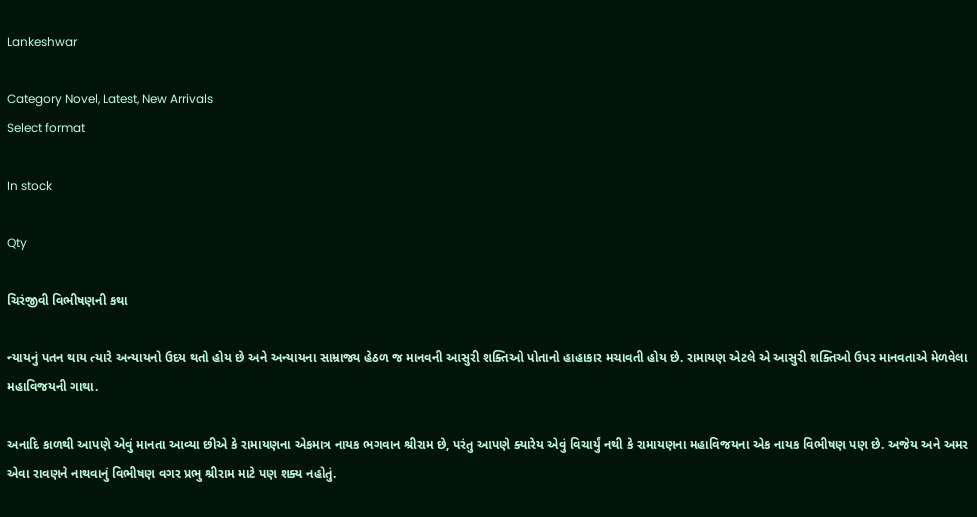Lankeshwar

Category Novel, Latest, New Arrivals
Select format

In stock

Qty

ચિરંજીવી વિભીષણની કથા

ન્યાયનું પતન થાય ત્યારે અન્યાયનો ઉદય થતો હોય છે અને અન્યાયના સામ્રાજ્ય હેઠળ જ માનવની આસુરી શક્તિઓ પોતાનો હાહાકાર મચાવતી હોય છે. રામાયણ એટલે એ આસુરી શક્તિઓ ઉપર માનવતાએ મેળવેલા મહાવિજયની ગાથા.

અનાદિ કાળથી આપણે એવું માનતા આવ્યા છીએ કે રામાયણના એકમાત્ર નાયક ભગવાન શ્રીરામ છે, પરંતુ આપણે ક્યારેય એવું વિચાર્યું નથી કે રામાયણના મહાવિજયના એક નાયક વિભીષણ પણ છે. અજેય અને અમર એવા રાવણને નાથવાનું વિભીષણ વગર પ્રભુ શ્રીરામ માટે પણ શક્ય નહોતું.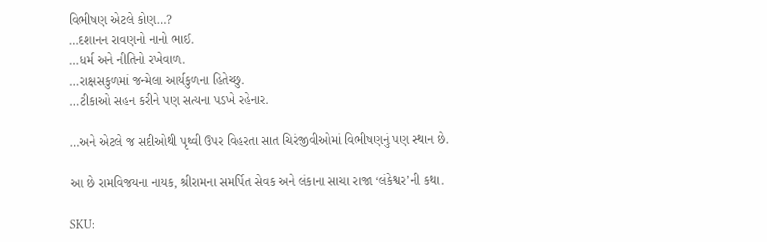વિભીષણ એટલે કોણ…?
…દશાનન રાવણનો નાનો ભાઈ.
…ધર્મ અને નીતિનો રખેવાળ.
…રાક્ષસકુળમાં જન્મેલા આર્યકુળના હિતેચ્છુ.
…ટીકાઓ સહન કરીને પણ સત્યના પડખે રહેનાર.

…અને એટલે જ સદીઓથી પૃથ્વી ઉપર વિહરતા સાત ચિરંજીવીઓમાં વિભીષણનું પણ સ્થાન છે.

આ છે રામવિજયના નાયક, શ્રીરામના સમર્પિત સેવક અને લંકાના સાચા રાજા ‘લંકેશ્વર’ની કથા.

SKU: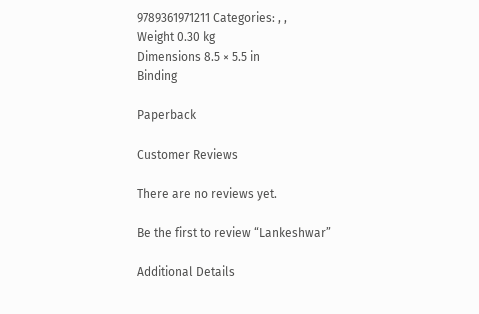9789361971211 Categories: , ,
Weight 0.30 kg
Dimensions 8.5 × 5.5 in
Binding

Paperback

Customer Reviews

There are no reviews yet.

Be the first to review “Lankeshwar”

Additional Details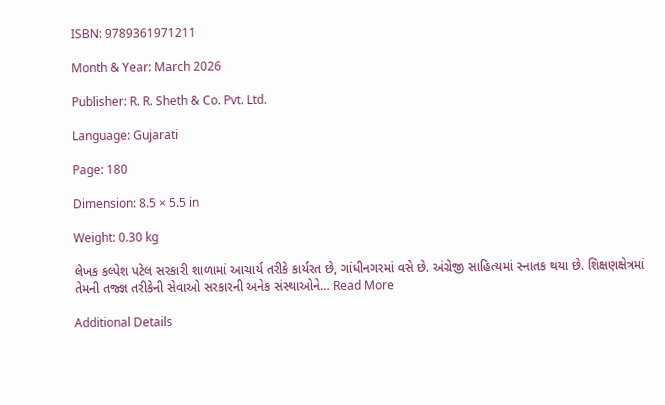ISBN: 9789361971211

Month & Year: March 2026

Publisher: R. R. Sheth & Co. Pvt. Ltd.

Language: Gujarati

Page: 180

Dimension: 8.5 × 5.5 in

Weight: 0.30 kg

લેખક કલ્પેશ પટેલ સરકારી શાળામાં આચાર્ય તરીકે કાર્યરત છે, ગાંધીનગરમાં વસે છે. અંગ્રેજી સાહિત્યમાં સ્નાતક થયા છે. શિક્ષણક્ષેત્રમાં તેમની તજ્જ્ઞ તરીકેની સેવાઓ સરકારની અનેક સંસ્થાઓને… Read More

Additional Details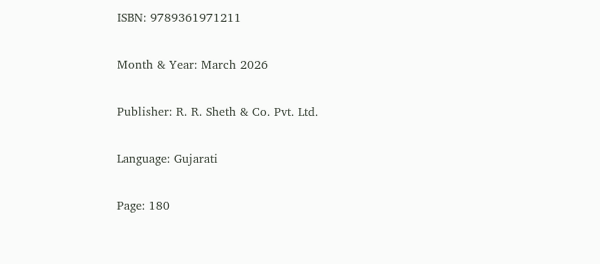ISBN: 9789361971211

Month & Year: March 2026

Publisher: R. R. Sheth & Co. Pvt. Ltd.

Language: Gujarati

Page: 180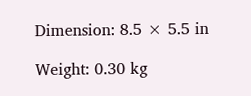Dimension: 8.5 × 5.5 in

Weight: 0.30 kg